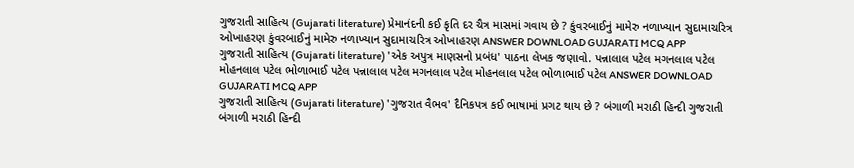ગુજરાતી સાહિત્ય (Gujarati literature) પ્રેમાનંદની કઈ કૃતિ દર ચૈત્ર માસમાં ગવાય છે ? કુંવરબાઈનું મામેરુ નળાખ્યાન સુદામાચરિત્ર ઓખાહરણ કુંવરબાઈનું મામેરુ નળાખ્યાન સુદામાચરિત્ર ઓખાહરણ ANSWER DOWNLOAD GUJARATI MCQ APP
ગુજરાતી સાહિત્ય (Gujarati literature) 'એક અપુત્ર માણસનો પ્રબંધ' પાઠના લેખક જણાવો. પન્નાલાલ પટેલ મગનલાલ પટેલ મોહનલાલ પટેલ ભોળાભાઈ પટેલ પન્નાલાલ પટેલ મગનલાલ પટેલ મોહનલાલ પટેલ ભોળાભાઈ પટેલ ANSWER DOWNLOAD GUJARATI MCQ APP
ગુજરાતી સાહિત્ય (Gujarati literature) 'ગુજરાત વૈભવ' દૈનિકપત્ર કઈ ભાષામાં પ્રગટ થાય છે ? બંગાળી મરાઠી હિન્દી ગુજરાતી બંગાળી મરાઠી હિન્દી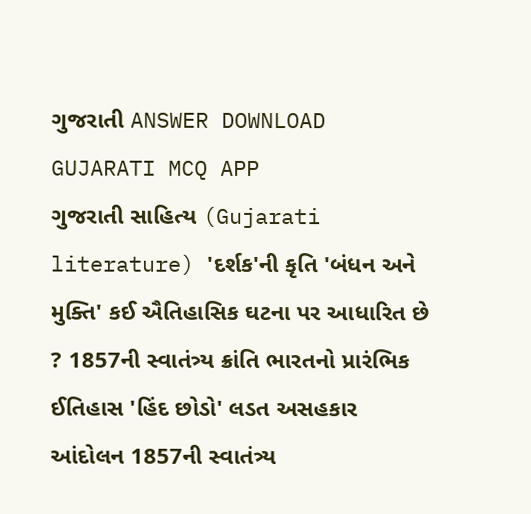ગુજરાતી ANSWER DOWNLOAD GUJARATI MCQ APP
ગુજરાતી સાહિત્ય (Gujarati literature) 'દર્શક'ની કૃતિ 'બંધન અને મુક્તિ' કઈ ઐતિહાસિક ઘટના પર આધારિત છે ? 1857ની સ્વાતંત્ર્ય ક્રાંતિ ભારતનો પ્રારંભિક ઈતિહાસ 'હિંદ છોડો' લડત અસહકાર આંદોલન 1857ની સ્વાતંત્ર્ય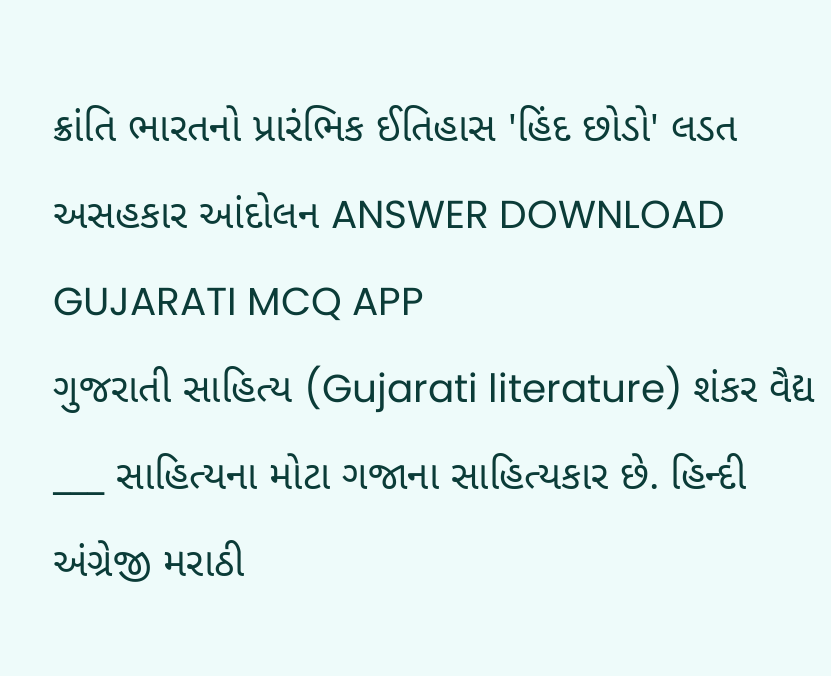ક્રાંતિ ભારતનો પ્રારંભિક ઈતિહાસ 'હિંદ છોડો' લડત અસહકાર આંદોલન ANSWER DOWNLOAD GUJARATI MCQ APP
ગુજરાતી સાહિત્ય (Gujarati literature) શંકર વૈદ્ય ___ સાહિત્યના મોટા ગજાના સાહિત્યકાર છે. હિન્દી અંગ્રેજી મરાઠી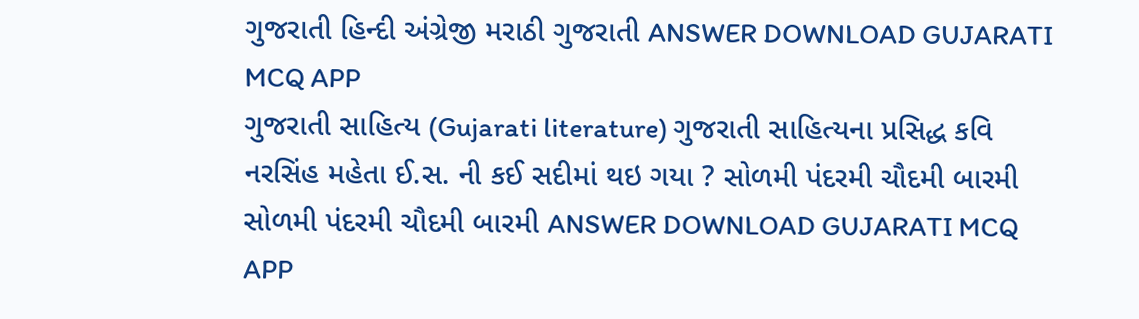ગુજરાતી હિન્દી અંગ્રેજી મરાઠી ગુજરાતી ANSWER DOWNLOAD GUJARATI MCQ APP
ગુજરાતી સાહિત્ય (Gujarati literature) ગુજરાતી સાહિત્યના પ્રસિદ્ધ કવિ નરસિંહ મહેતા ઈ.સ. ની કઈ સદીમાં થઇ ગયા ? સોળમી પંદરમી ચૌદમી બારમી સોળમી પંદરમી ચૌદમી બારમી ANSWER DOWNLOAD GUJARATI MCQ APP